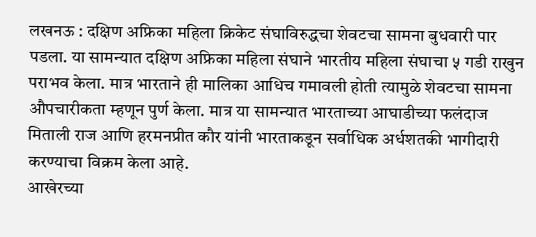लखनऊ : दक्षिण अफ्रिका महिला क्रिकेट संघाविरुद्धचा शेवटचा सामना बुधवारी पार पडला. या सामन्यात दक्षिण अफ्रिका महिला संघाने भारतीय महिला संघाचा ५ गडी राखुन पराभव केला. मात्र भारताने ही मालिका आधिच गमावली होती त्यामुळे शेवटचा सामना औपचारीकता म्हणून पुर्ण केला. मात्र या सामन्यात भारताच्या आघाडीच्या फलंदाज मिताली राज आणि हरमनप्रीत कौर यांनी भारताकडून सर्वाधिक अर्धशतकी भागीदारी करण्याचा विक्रम केला आहे.
आखेरच्या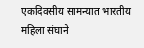एकदिवसीय सामन्यात भारतीय महिला संघाने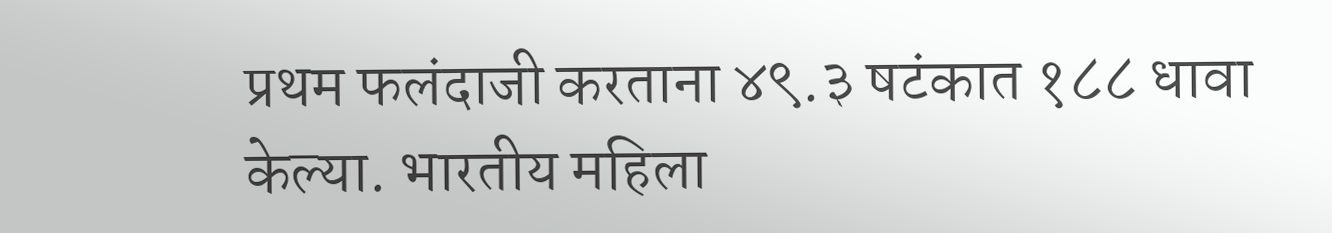प्रथम फलंदाजी करताना ४९.३ षटंकात १८८ धावा केल्या. भारतीय महिला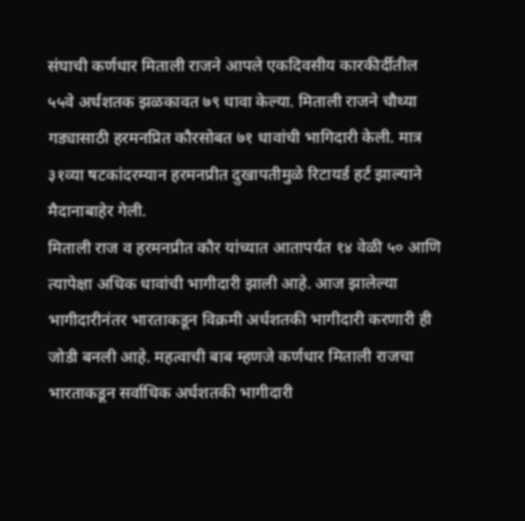संघाची कर्णधार मिताली राजने आपले एकदिवसीय कारकीर्दीतील ५५वे अर्धशतक झळकावत ७९ धावा केल्या. मिताली राजने चौथ्या गड्यासाठी हरमनप्रित कौरसोबत ७१ धावांची भागिदारी केली. मात्र ३१व्या षटकांदरम्यान हरमनप्रीत दुखापतीमुळे रिटायर्ड हर्ट झाल्याने मैदानाबाहेर गेली.
मिताली राज व हरमनप्रीत कौर यांच्यात आतापर्यंत १४ वेळी ५० आणि त्यापेक्षा अधिक धावांची भागीदारी झाली आहे. आज झालेल्या भागीदारीनंतर भारताकडून विक्रमी अर्धशतकी भागीदारी करणारी ही जोडी बनली आहे. महत्वाची बाब म्हणजे कर्णधार मिताली राजचा भारताकडून सर्वाधिक अर्धशतकी भागीदारी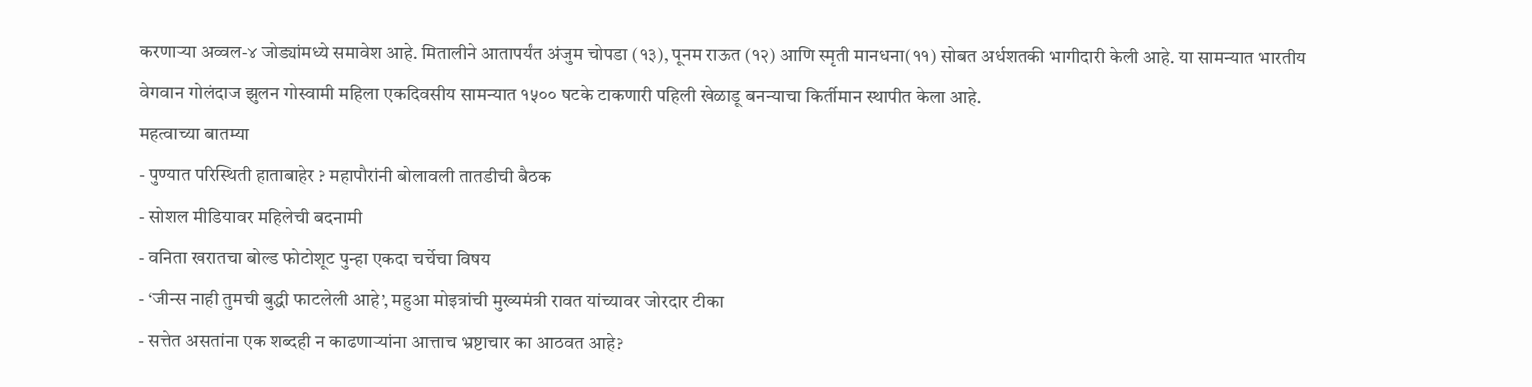करणाऱ्या अव्वल-४ जोड्यांमध्ये समावेश आहे. मितालीने आतापर्यंत अंजुम चोपडा (१३), पूनम राऊत (१२) आणि स्मृती मानधना(११) सोबत अर्धशतकी भागीदारी केली आहे. या सामन्यात भारतीय वेगवान गोलंदाज झुलन गोस्वामी महिला एकदिवसीय सामन्यात १५०० षटके टाकणारी पहिली खेळाडू बनन्याचा किर्तीमान स्थापीत केला आहे.
महत्वाच्या बातम्या
- पुण्यात परिस्थिती हाताबाहेर ? महापौरांनी बोलावली तातडीची बैठक
- सोशल मीडियावर महिलेची बदनामी
- वनिता खरातचा बोल्ड फोटोशूट पुन्हा एकदा चर्चेचा विषय
- ‘जीन्स नाही तुमची बुद्धी फाटलेली आहे’, महुआ मोइत्रांची मुख्यमंत्री रावत यांच्यावर जोरदार टीका
- सत्तेत असतांना एक शब्दही न काढणाऱ्यांना आत्ताच भ्रष्टाचार का आठवत आहे?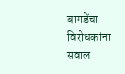बागडेंचा विरोधकांना सवाल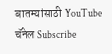बातम्यांसाठी YouTube चॅनेल Subscribe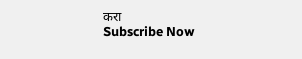करा
Subscribe Now